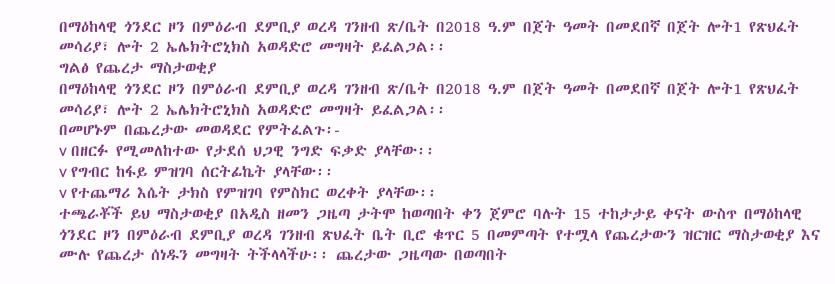በማዕከላዊ ጎንደር ዞን በምዕራብ ደምቢያ ወረዳ ገንዘብ ጽ/ቤት በ2018 ዓ.ም በጀት ዓመት በመደበኛ በጀት ሎት1 የጽህፈት መሳሪያ፣ ሎት 2 ኤሌክትሮኒክስ አወዳድሮ መግዛት ይፈልጋል፡፡
ግልፅ የጨረታ ማስታወቂያ
በማዕከላዊ ጎንደር ዞን በምዕራብ ደምቢያ ወረዳ ገንዘብ ጽ/ቤት በ2018 ዓ.ም በጀት ዓመት በመደበኛ በጀት ሎት1 የጽህፈት መሳሪያ፣ ሎት 2 ኤሌክትሮኒክስ አወዳድሮ መግዛት ይፈልጋል፡፡
በመሆኑም በጨረታው መወዳደር የምትፈልጉ፡-
v በዘርፉ የሚመለከተው የታደሰ ህጋዊ ንግድ ፍቃድ ያላቸው፡፡
v የግብር ከፋይ ምዝገባ ሰርትፊኬት ያላቸው፡፡
v የተጨማሪ እሴት ታክስ የምዝገባ የምስክር ወረቀት ያላቸው፡፡
ተጫራቾች ይህ ማስታወቂያ በአዲስ ዘመን ጋዜጣ ታትሞ ከወጣበት ቀን ጀምሮ ባሉት 15 ተከታታይ ቀናት ውስጥ በማዕከላዊ ጎንደር ዞን በምዕራብ ደምቢያ ወረዳ ገንዘብ ጽህፈት ቤት ቢሮ ቁጥር 5 በመምጣት የተሟላ የጨረታውን ዝርዝር ማስታወቂያ እና ሙሉ የጨረታ ሰነዱን መግዛት ትችላላችሁ፡፡ ጨረታው ጋዜጣው በወጣበት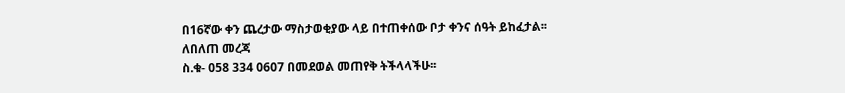በ16ኛው ቀን ጨረታው ማስታወቂያው ላይ በተጠቀሰው ቦታ ቀንና ሰዓት ይከፈታል፡፡
ለበለጠ መረጃ
ስ.ቁ- 058 334 0607 በመደወል መጠየቅ ትችላላችሁ፡፡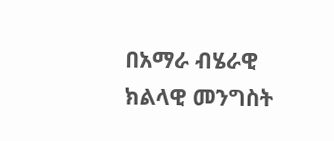በአማራ ብሄራዊ ክልላዊ መንግስት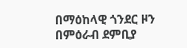በማዕከላዊ ጎንደር ዞን በምዕራብ ደምቢያ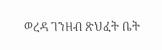ወረዳ ገንዘብ ጽህፈት ቤት